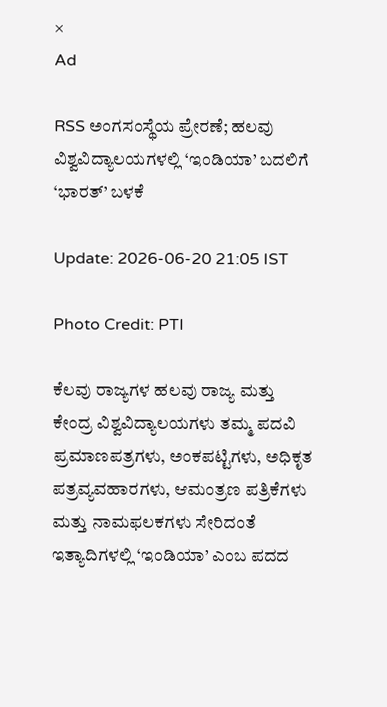×
Ad

RSS ಅಂಗಸಂಸ್ಥೆಯ ಪ್ರೇರಣೆ; ಹಲವು ವಿಶ್ವವಿದ್ಯಾಲಯಗಳಲ್ಲಿ ‘ಇಂಡಿಯಾ’ ಬದಲಿಗೆ ‘ಭಾರತ್’ ಬಳಕೆ

Update: 2026-06-20 21:05 IST

Photo Credit: PTI

ಕೆಲವು ರಾಜ್ಯಗಳ ಹಲವು ರಾಜ್ಯ ಮತ್ತು ಕೇಂದ್ರ ವಿಶ್ವವಿದ್ಯಾಲಯಗಳು ತಮ್ಮ ಪದವಿ ಪ್ರಮಾಣಪತ್ರಗಳು, ಅಂಕಪಟ್ಟಿಗಳು, ಅಧಿಕೃತ ಪತ್ರವ್ಯವಹಾರಗಳು, ಆಮಂತ್ರಣ ಪತ್ರಿಕೆಗಳು ಮತ್ತು ನಾಮಫಲಕಗಳು ಸೇರಿದಂತೆ ಇತ್ಯಾದಿಗಳಲ್ಲಿ ‘ಇಂಡಿಯಾ’ ಎಂಬ ಪದದ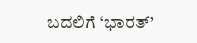ಬದಲಿಗೆ ‘ಭಾರತ್’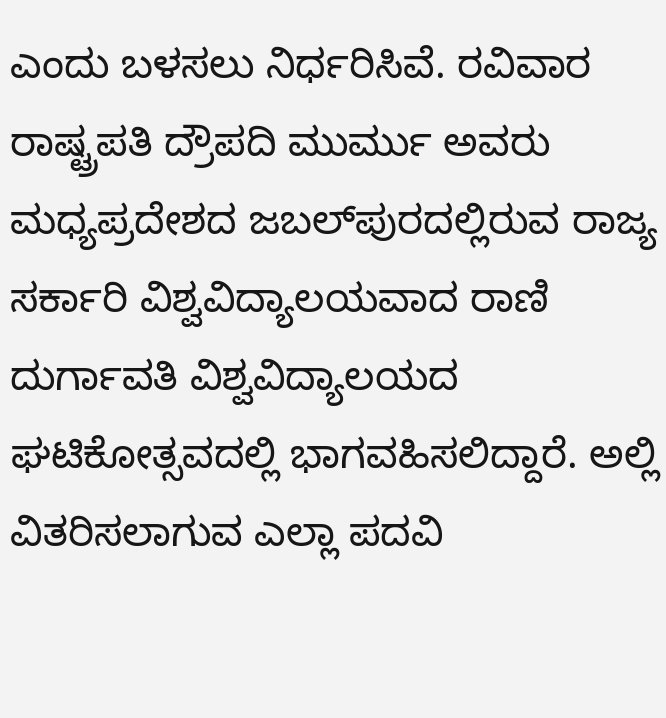ಎಂದು ಬಳಸಲು ನಿರ್ಧರಿಸಿವೆ. ರವಿವಾರ ರಾಷ್ಟ್ರಪತಿ ದ್ರೌಪದಿ ಮುರ್ಮು ಅವರು ಮಧ್ಯಪ್ರದೇಶದ ಜಬಲ್‌ಪುರದಲ್ಲಿರುವ ರಾಜ್ಯ ಸರ್ಕಾರಿ ವಿಶ್ವವಿದ್ಯಾಲಯವಾದ ರಾಣಿ ದುರ್ಗಾವತಿ ವಿಶ್ವವಿದ್ಯಾಲಯದ ಘಟಿಕೋತ್ಸವದಲ್ಲಿ ಭಾಗವಹಿಸಲಿದ್ದಾರೆ. ಅಲ್ಲಿ ವಿತರಿಸಲಾಗುವ ಎಲ್ಲಾ ಪದವಿ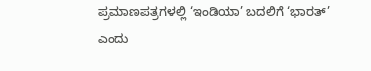ಪ್ರಮಾಣಪತ್ರಗಳಲ್ಲಿ ‘ಇಂಡಿಯಾ’ ಬದಲಿಗೆ ‘ಭಾರತ್’ ಎಂದು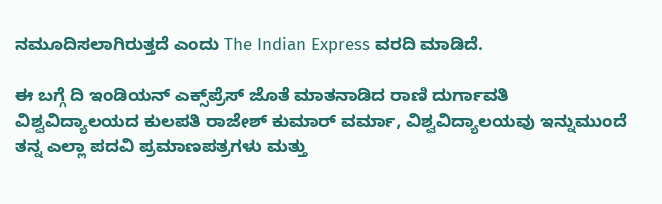ನಮೂದಿಸಲಾಗಿರುತ್ತದೆ ಎಂದು The Indian Express ವರದಿ ಮಾಡಿದೆ.

ಈ ಬಗ್ಗೆ ದಿ ಇಂಡಿಯನ್ ಎಕ್ಸ್‌ಪ್ರೆಸ್ ಜೊತೆ ಮಾತನಾಡಿದ ರಾಣಿ ದುರ್ಗಾವತಿ ವಿಶ್ವವಿದ್ಯಾಲಯದ ಕುಲಪತಿ ರಾಜೇಶ್ ಕುಮಾರ್ ವರ್ಮಾ, ವಿಶ್ವವಿದ್ಯಾಲಯವು ಇನ್ನುಮುಂದೆ ತನ್ನ ಎಲ್ಲಾ ಪದವಿ ಪ್ರಮಾಣಪತ್ರಗಳು ಮತ್ತು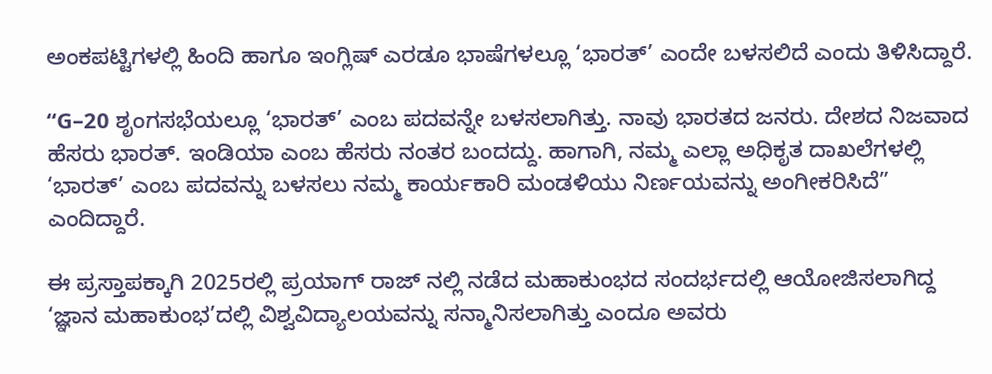ಅಂಕಪಟ್ಟಿಗಳಲ್ಲಿ ಹಿಂದಿ ಹಾಗೂ ಇಂಗ್ಲಿಷ್ ಎರಡೂ ಭಾಷೆಗಳಲ್ಲೂ ‘ಭಾರತ್’ ಎಂದೇ ಬಳಸಲಿದೆ ಎಂದು ತಿಳಿಸಿದ್ದಾರೆ.

“G–20 ಶೃಂಗಸಭೆಯಲ್ಲೂ ‘ಭಾರತ್’ ಎಂಬ ಪದವನ್ನೇ ಬಳಸಲಾಗಿತ್ತು. ನಾವು ಭಾರತದ ಜನರು. ದೇಶದ ನಿಜವಾದ ಹೆಸರು ಭಾರತ್. ಇಂಡಿಯಾ ಎಂಬ ಹೆಸರು ನಂತರ ಬಂದದ್ದು. ಹಾಗಾಗಿ, ನಮ್ಮ ಎಲ್ಲಾ ಅಧಿಕೃತ ದಾಖಲೆಗಳಲ್ಲಿ ‘ಭಾರತ್’ ಎಂಬ ಪದವನ್ನು ಬಳಸಲು ನಮ್ಮ ಕಾರ್ಯಕಾರಿ ಮಂಡಳಿಯು ನಿರ್ಣಯವನ್ನು ಅಂಗೀಕರಿಸಿದೆ” ಎಂದಿದ್ದಾರೆ.

ಈ ಪ್ರಸ್ತಾಪಕ್ಕಾಗಿ 2025ರಲ್ಲಿ ಪ್ರಯಾಗ್‌ ರಾಜ್‌ ನಲ್ಲಿ ನಡೆದ ಮಹಾಕುಂಭದ ಸಂದರ್ಭದಲ್ಲಿ ಆಯೋಜಿಸಲಾಗಿದ್ದ ‘ಜ್ಞಾನ ಮಹಾಕುಂಭ’ದಲ್ಲಿ ವಿಶ್ವವಿದ್ಯಾಲಯವನ್ನು ಸನ್ಮಾನಿಸಲಾಗಿತ್ತು ಎಂದೂ ಅವರು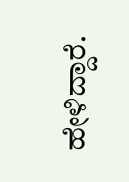ಹೇಳಿದ್ದಾರೆ.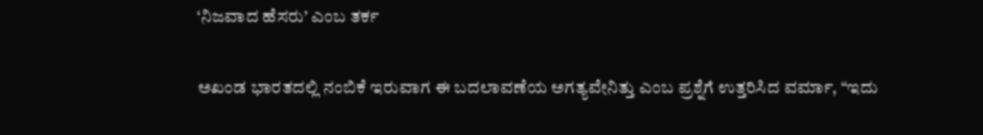‘ನಿಜವಾದ ಹೆಸರು’ ಎಂಬ ತರ್ಕ

ಅಖಂಡ ಭಾರತದಲ್ಲಿ ನಂಬಿಕೆ ಇರುವಾಗ ಈ ಬದಲಾವಣೆಯ ಅಗತ್ಯವೇನಿತ್ತು ಎಂಬ ಪ್ರಶ್ನೆಗೆ ಉತ್ತರಿಸಿದ ವರ್ಮಾ, “ಇದು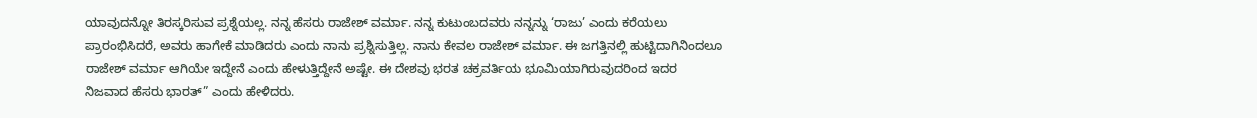ಯಾವುದನ್ನೋ ತಿರಸ್ಕರಿಸುವ ಪ್ರಶ್ನೆಯಲ್ಲ. ನನ್ನ ಹೆಸರು ರಾಜೇಶ್ ವರ್ಮಾ. ನನ್ನ ಕುಟುಂಬದವರು ನನ್ನನ್ನು ‘ರಾಜು’ ಎಂದು ಕರೆಯಲು ಪ್ರಾರಂಭಿಸಿದರೆ, ಅವರು ಹಾಗೇಕೆ ಮಾಡಿದರು ಎಂದು ನಾನು ಪ್ರಶ್ನಿಸುತ್ತಿಲ್ಲ. ನಾನು ಕೇವಲ ರಾಜೇಶ್ ವರ್ಮಾ. ಈ ಜಗತ್ತಿನಲ್ಲಿ ಹುಟ್ಟಿದಾಗಿನಿಂದಲೂ ರಾಜೇಶ್ ವರ್ಮಾ ಆಗಿಯೇ ಇದ್ದೇನೆ ಎಂದು ಹೇಳುತ್ತಿದ್ದೇನೆ ಅಷ್ಟೇ. ಈ ದೇಶವು ಭರತ ಚಕ್ರವರ್ತಿಯ ಭೂಮಿಯಾಗಿರುವುದರಿಂದ ಇದರ ನಿಜವಾದ ಹೆಸರು ಭಾರತ್” ಎಂದು ಹೇಳಿದರು.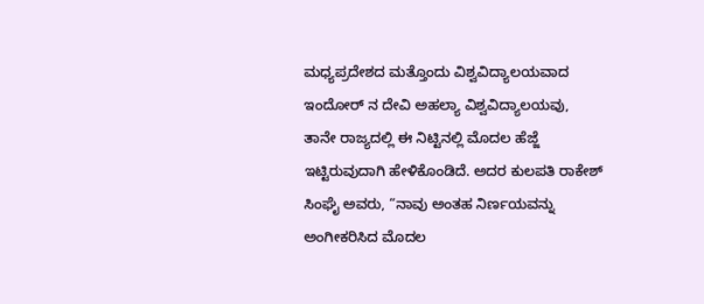ಮಧ್ಯಪ್ರದೇಶದ ಮತ್ತೊಂದು ವಿಶ್ವವಿದ್ಯಾಲಯವಾದ ಇಂದೋರ್‌ ನ ದೇವಿ ಅಹಲ್ಯಾ ವಿಶ್ವವಿದ್ಯಾಲಯವು, ತಾನೇ ರಾಜ್ಯದಲ್ಲಿ ಈ ನಿಟ್ಟಿನಲ್ಲಿ ಮೊದಲ ಹೆಜ್ಜೆ ಇಟ್ಟಿರುವುದಾಗಿ ಹೇಳಿಕೊಂಡಿದೆ. ಅದರ ಕುಲಪತಿ ರಾಕೇಶ್ ಸಿಂಘೈ ಅವರು, “ನಾವು ಅಂತಹ ನಿರ್ಣಯವನ್ನು ಅಂಗೀಕರಿಸಿದ ಮೊದಲ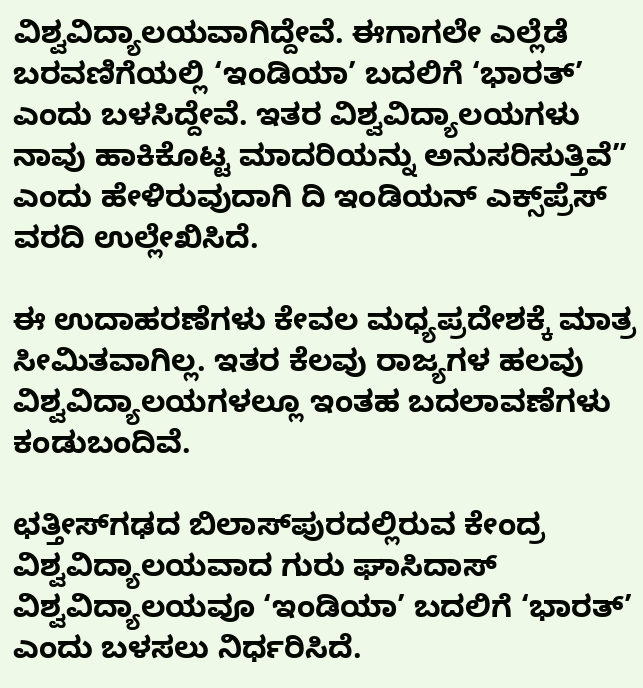ವಿಶ್ವವಿದ್ಯಾಲಯವಾಗಿದ್ದೇವೆ. ಈಗಾಗಲೇ ಎಲ್ಲೆಡೆ ಬರವಣಿಗೆಯಲ್ಲಿ ‘ಇಂಡಿಯಾ’ ಬದಲಿಗೆ ‘ಭಾರತ್’ ಎಂದು ಬಳಸಿದ್ದೇವೆ. ಇತರ ವಿಶ್ವವಿದ್ಯಾಲಯಗಳು ನಾವು ಹಾಕಿಕೊಟ್ಟ ಮಾದರಿಯನ್ನು ಅನುಸರಿಸುತ್ತಿವೆ” ಎಂದು ಹೇಳಿರುವುದಾಗಿ ದಿ ಇಂಡಿಯನ್ ಎಕ್ಸ್‌ಪ್ರೆಸ್ ವರದಿ ಉಲ್ಲೇಖಿಸಿದೆ.

ಈ ಉದಾಹರಣೆಗಳು ಕೇವಲ ಮಧ್ಯಪ್ರದೇಶಕ್ಕೆ ಮಾತ್ರ ಸೀಮಿತವಾಗಿಲ್ಲ. ಇತರ ಕೆಲವು ರಾಜ್ಯಗಳ ಹಲವು ವಿಶ್ವವಿದ್ಯಾಲಯಗಳಲ್ಲೂ ಇಂತಹ ಬದಲಾವಣೆಗಳು ಕಂಡುಬಂದಿವೆ.

ಛತ್ತೀಸ್‌ಗಢದ ಬಿಲಾಸ್‌ಪುರದಲ್ಲಿರುವ ಕೇಂದ್ರ ವಿಶ್ವವಿದ್ಯಾಲಯವಾದ ಗುರು ಘಾಸಿದಾಸ್ ವಿಶ್ವವಿದ್ಯಾಲಯವೂ ‘ಇಂಡಿಯಾ’ ಬದಲಿಗೆ ‘ಭಾರತ್’ ಎಂದು ಬಳಸಲು ನಿರ್ಧರಿಸಿದೆ.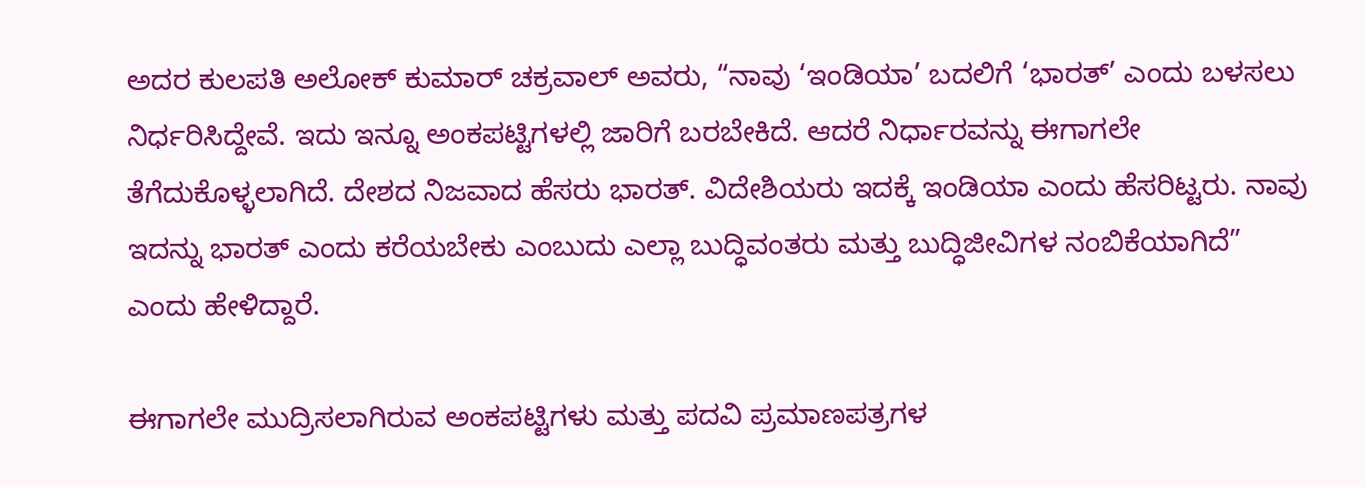ಅದರ ಕುಲಪತಿ ಅಲೋಕ್ ಕುಮಾರ್ ಚಕ್ರವಾಲ್ ಅವರು, “ನಾವು ‘ಇಂಡಿಯಾ’ ಬದಲಿಗೆ ‘ಭಾರತ್’ ಎಂದು ಬಳಸಲು ನಿರ್ಧರಿಸಿದ್ದೇವೆ. ಇದು ಇನ್ನೂ ಅಂಕಪಟ್ಟಿಗಳಲ್ಲಿ ಜಾರಿಗೆ ಬರಬೇಕಿದೆ. ಆದರೆ ನಿರ್ಧಾರವನ್ನು ಈಗಾಗಲೇ ತೆಗೆದುಕೊಳ್ಳಲಾಗಿದೆ. ದೇಶದ ನಿಜವಾದ ಹೆಸರು ಭಾರತ್. ವಿದೇಶಿಯರು ಇದಕ್ಕೆ ಇಂಡಿಯಾ ಎಂದು ಹೆಸರಿಟ್ಟರು. ನಾವು ಇದನ್ನು ಭಾರತ್ ಎಂದು ಕರೆಯಬೇಕು ಎಂಬುದು ಎಲ್ಲಾ ಬುದ್ಧಿವಂತರು ಮತ್ತು ಬುದ್ಧಿಜೀವಿಗಳ ನಂಬಿಕೆಯಾಗಿದೆ” ಎಂದು ಹೇಳಿದ್ದಾರೆ.

ಈಗಾಗಲೇ ಮುದ್ರಿಸಲಾಗಿರುವ ಅಂಕಪಟ್ಟಿಗಳು ಮತ್ತು ಪದವಿ ಪ್ರಮಾಣಪತ್ರಗಳ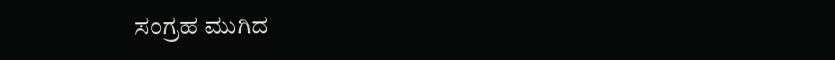ಸಂಗ್ರಹ ಮುಗಿದ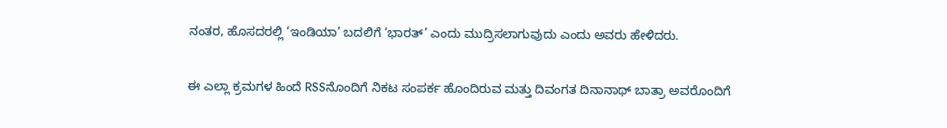ನಂತರ, ಹೊಸದರಲ್ಲಿ ‘ಇಂಡಿಯಾ’ ಬದಲಿಗೆ ‘ಭಾರತ್’ ಎಂದು ಮುದ್ರಿಸಲಾಗುವುದು ಎಂದು ಅವರು ಹೇಳಿದರು.

ಈ ಎಲ್ಲಾ ಕ್ರಮಗಳ ಹಿಂದೆ RSSನೊಂದಿಗೆ ನಿಕಟ ಸಂಪರ್ಕ ಹೊಂದಿರುವ ಮತ್ತು ದಿವಂಗತ ದಿನಾನಾಥ್ ಬಾತ್ರಾ ಅವರೊಂದಿಗೆ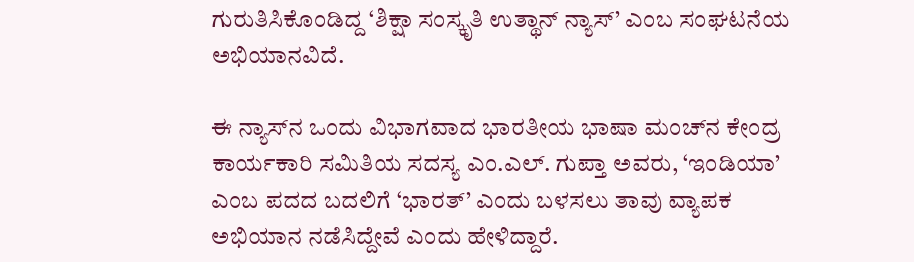ಗುರುತಿಸಿಕೊಂಡಿದ್ದ ‘ಶಿಕ್ಷಾ ಸಂಸ್ಕೃತಿ ಉತ್ಥಾನ್ ನ್ಯಾಸ್’ ಎಂಬ ಸಂಘಟನೆಯ ಅಭಿಯಾನವಿದೆ.

ಈ ನ್ಯಾಸ್‌ನ ಒಂದು ವಿಭಾಗವಾದ ಭಾರತೀಯ ಭಾಷಾ ಮಂಚ್‌ನ ಕೇಂದ್ರ ಕಾರ್ಯಕಾರಿ ಸಮಿತಿಯ ಸದಸ್ಯ ಎಂ.ಎಲ್. ಗುಪ್ತಾ ಅವರು, ‘ಇಂಡಿಯಾ’ ಎಂಬ ಪದದ ಬದಲಿಗೆ ‘ಭಾರತ್’ ಎಂದು ಬಳಸಲು ತಾವು ವ್ಯಾಪಕ ಅಭಿಯಾನ ನಡೆಸಿದ್ದೇವೆ ಎಂದು ಹೇಳಿದ್ದಾರೆ.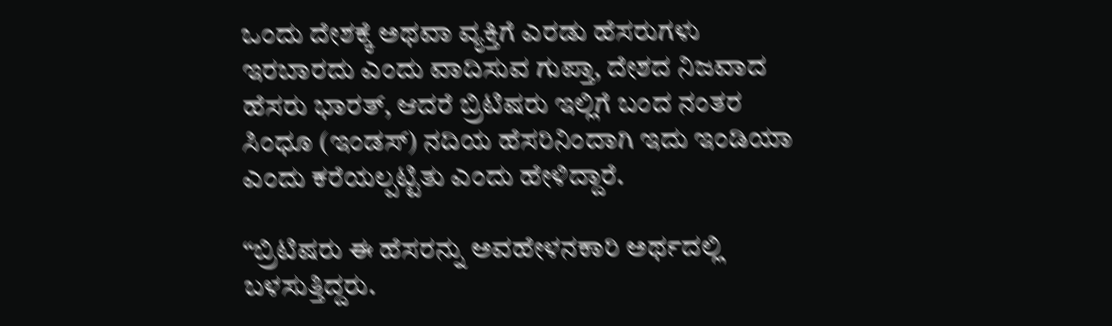ಒಂದು ದೇಶಕ್ಕೆ ಅಥವಾ ವ್ಯಕ್ತಿಗೆ ಎರಡು ಹೆಸರುಗಳು ಇರಬಾರದು ಎಂದು ವಾದಿಸುವ ಗುಪ್ತಾ, ದೇಶದ ನಿಜವಾದ ಹೆಸರು ಭಾರತ್, ಆದರೆ ಬ್ರಿಟಿಷರು ಇಲ್ಲಿಗೆ ಬಂದ ನಂತರ ಸಿಂಧೂ (ಇಂಡಸ್) ನದಿಯ ಹೆಸರಿನಿಂದಾಗಿ ಇದು ಇಂಡಿಯಾ ಎಂದು ಕರೆಯಲ್ಪಟ್ಟಿತು ಎಂದು ಹೇಳಿದ್ದಾರೆ.

“ಬ್ರಿಟಿಷರು ಈ ಹೆಸರನ್ನು ಅವಹೇಳನಕಾರಿ ಅರ್ಥದಲ್ಲಿ ಬಳಸುತ್ತಿದ್ದರು.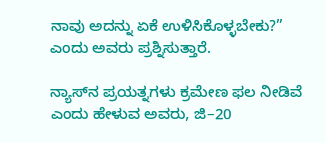ನಾವು ಅದನ್ನು ಏಕೆ ಉಳಿಸಿಕೊಳ್ಳಬೇಕು?” ಎಂದು ಅವರು ಪ್ರಶ್ನಿಸುತ್ತಾರೆ.

ನ್ಯಾಸ್‌ನ ಪ್ರಯತ್ನಗಳು ಕ್ರಮೇಣ ಫಲ ನೀಡಿವೆ ಎಂದು ಹೇಳುವ ಅವರು, ಜಿ–20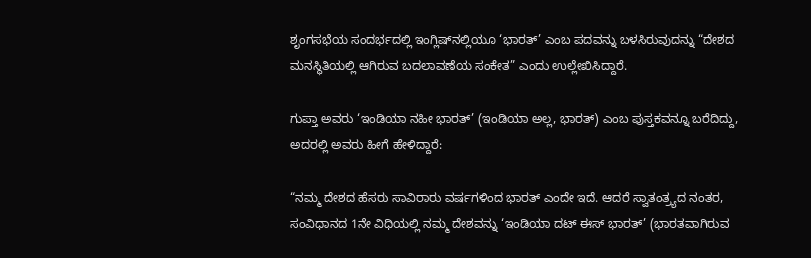ಶೃಂಗಸಭೆಯ ಸಂದರ್ಭದಲ್ಲಿ ಇಂಗ್ಲಿಷ್‌ನಲ್ಲಿಯೂ ‘ಭಾರತ್’ ಎಂಬ ಪದವನ್ನು ಬಳಸಿರುವುದನ್ನು “ದೇಶದ ಮನಸ್ಥಿತಿಯಲ್ಲಿ ಆಗಿರುವ ಬದಲಾವಣೆಯ ಸಂಕೇತ” ಎಂದು ಉಲ್ಲೇಖಿಸಿದ್ದಾರೆ.

ಗುಪ್ತಾ ಅವರು ‘ಇಂಡಿಯಾ ನಹೀ ಭಾರತ್’ (ಇಂಡಿಯಾ ಅಲ್ಲ, ಭಾರತ್) ಎಂಬ ಪುಸ್ತಕವನ್ನೂ ಬರೆದಿದ್ದು, ಅದರಲ್ಲಿ ಅವರು ಹೀಗೆ ಹೇಳಿದ್ದಾರೆ:

“ನಮ್ಮ ದೇಶದ ಹೆಸರು ಸಾವಿರಾರು ವರ್ಷಗಳಿಂದ ಭಾರತ್ ಎಂದೇ ಇದೆ. ಆದರೆ ಸ್ವಾತಂತ್ರ್ಯದ ನಂತರ, ಸಂವಿಧಾನದ 1ನೇ ವಿಧಿಯಲ್ಲಿ ನಮ್ಮ ದೇಶವನ್ನು ‘ಇಂಡಿಯಾ ದಟ್ ಈಸ್ ಭಾರತ್’ (ಭಾರತವಾಗಿರುವ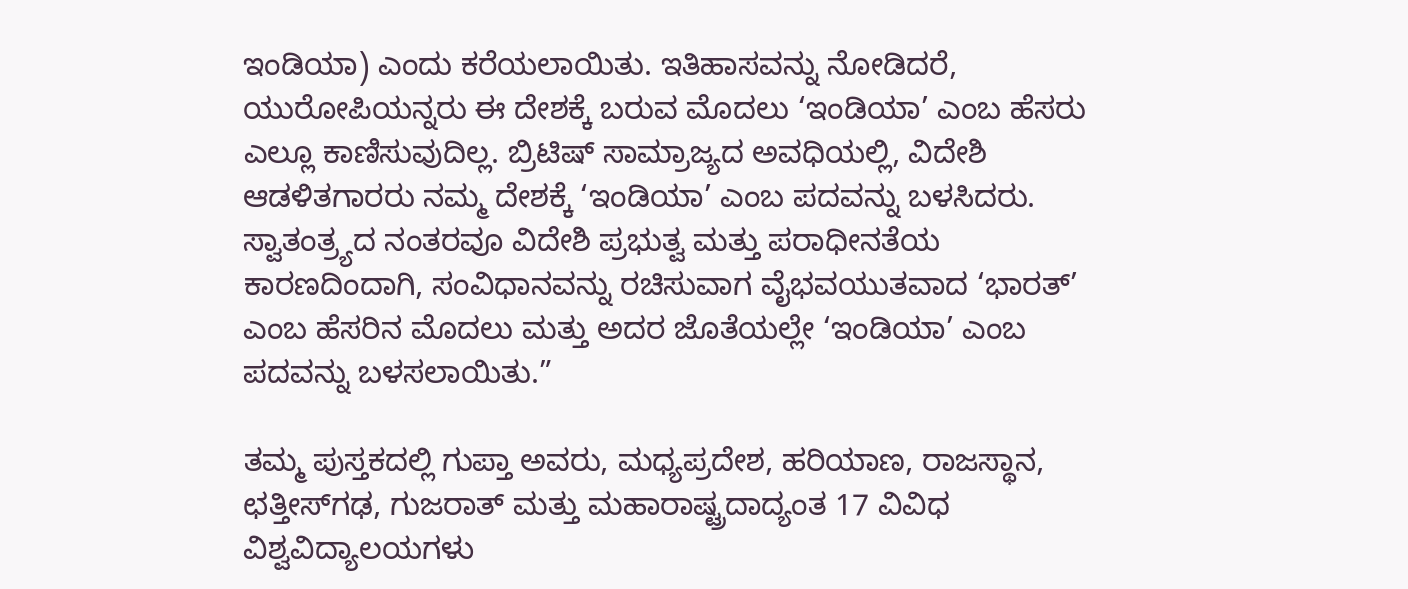ಇಂಡಿಯಾ) ಎಂದು ಕರೆಯಲಾಯಿತು. ಇತಿಹಾಸವನ್ನು ನೋಡಿದರೆ, ಯುರೋಪಿಯನ್ನರು ಈ ದೇಶಕ್ಕೆ ಬರುವ ಮೊದಲು ‘ಇಂಡಿಯಾ’ ಎಂಬ ಹೆಸರು ಎಲ್ಲೂ ಕಾಣಿಸುವುದಿಲ್ಲ. ಬ್ರಿಟಿಷ್ ಸಾಮ್ರಾಜ್ಯದ ಅವಧಿಯಲ್ಲಿ, ವಿದೇಶಿ ಆಡಳಿತಗಾರರು ನಮ್ಮ ದೇಶಕ್ಕೆ ‘ಇಂಡಿಯಾ’ ಎಂಬ ಪದವನ್ನು ಬಳಸಿದರು. ಸ್ವಾತಂತ್ರ್ಯದ ನಂತರವೂ ವಿದೇಶಿ ಪ್ರಭುತ್ವ ಮತ್ತು ಪರಾಧೀನತೆಯ ಕಾರಣದಿಂದಾಗಿ, ಸಂವಿಧಾನವನ್ನು ರಚಿಸುವಾಗ ವೈಭವಯುತವಾದ ‘ಭಾರತ್’ ಎಂಬ ಹೆಸರಿನ ಮೊದಲು ಮತ್ತು ಅದರ ಜೊತೆಯಲ್ಲೇ ‘ಇಂಡಿಯಾ’ ಎಂಬ ಪದವನ್ನು ಬಳಸಲಾಯಿತು.”

ತಮ್ಮ ಪುಸ್ತಕದಲ್ಲಿ ಗುಪ್ತಾ ಅವರು, ಮಧ್ಯಪ್ರದೇಶ, ಹರಿಯಾಣ, ರಾಜಸ್ಥಾನ, ಛತ್ತೀಸ್‌ಗಢ, ಗುಜರಾತ್ ಮತ್ತು ಮಹಾರಾಷ್ಟ್ರದಾದ್ಯಂತ 17 ವಿವಿಧ ವಿಶ್ವವಿದ್ಯಾಲಯಗಳು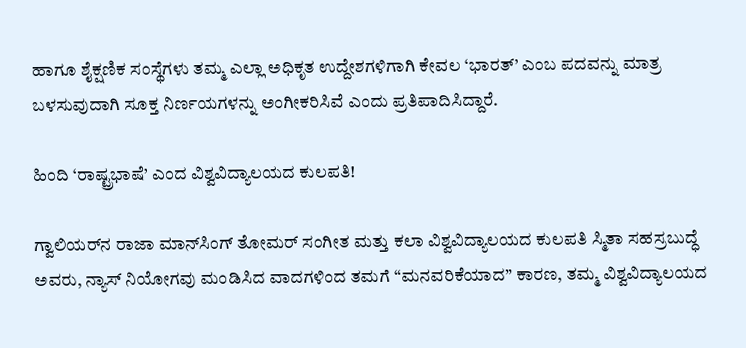ಹಾಗೂ ಶೈಕ್ಷಣಿಕ ಸಂಸ್ಥೆಗಳು ತಮ್ಮ ಎಲ್ಲಾ ಅಧಿಕೃತ ಉದ್ದೇಶಗಳಿಗಾಗಿ ಕೇವಲ ‘ಭಾರತ್’ ಎಂಬ ಪದವನ್ನು ಮಾತ್ರ ಬಳಸುವುದಾಗಿ ಸೂಕ್ತ ನಿರ್ಣಯಗಳನ್ನು ಅಂಗೀಕರಿಸಿವೆ ಎಂದು ಪ್ರತಿಪಾದಿಸಿದ್ದಾರೆ.

ಹಿಂದಿ ‘ರಾಷ್ಟ್ರಭಾಷೆ’ ಎಂದ ವಿಶ್ವವಿದ್ಯಾಲಯದ ಕುಲಪತಿ!

ಗ್ವಾಲಿಯರ್‌ನ ರಾಜಾ ಮಾನ್‌ಸಿಂಗ್ ತೋಮರ್ ಸಂಗೀತ ಮತ್ತು ಕಲಾ ವಿಶ್ವವಿದ್ಯಾಲಯದ ಕುಲಪತಿ ಸ್ಮಿತಾ ಸಹಸ್ರಬುದ್ಧೆ ಅವರು, ನ್ಯಾಸ್ ನಿಯೋಗವು ಮಂಡಿಸಿದ ವಾದಗಳಿಂದ ತಮಗೆ “ಮನವರಿಕೆಯಾದ” ಕಾರಣ, ತಮ್ಮ ವಿಶ್ವವಿದ್ಯಾಲಯದ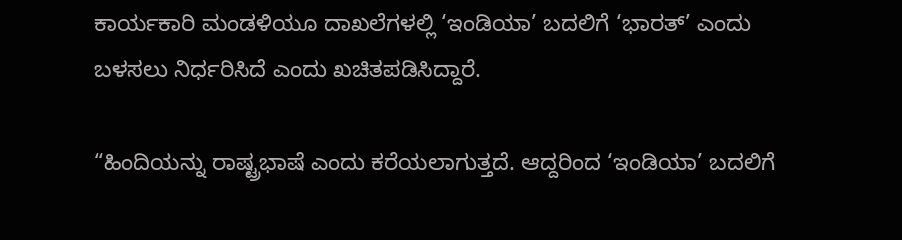ಕಾರ್ಯಕಾರಿ ಮಂಡಳಿಯೂ ದಾಖಲೆಗಳಲ್ಲಿ ‘ಇಂಡಿಯಾ’ ಬದಲಿಗೆ ‘ಭಾರತ್’ ಎಂದು ಬಳಸಲು ನಿರ್ಧರಿಸಿದೆ ಎಂದು ಖಚಿತಪಡಿಸಿದ್ದಾರೆ.

“ಹಿಂದಿಯನ್ನು ರಾಷ್ಟ್ರಭಾಷೆ ಎಂದು ಕರೆಯಲಾಗುತ್ತದೆ. ಆದ್ದರಿಂದ ‘ಇಂಡಿಯಾ’ ಬದಲಿಗೆ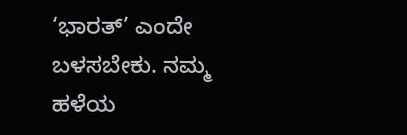‘ಭಾರತ್’ ಎಂದೇ ಬಳಸಬೇಕು. ನಮ್ಮ ಹಳೆಯ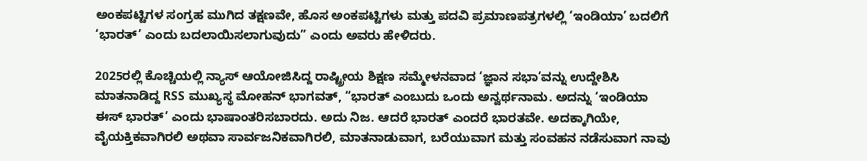ಅಂಕಪಟ್ಟಿಗಳ ಸಂಗ್ರಹ ಮುಗಿದ ತಕ್ಷಣವೇ, ಹೊಸ ಅಂಕಪಟ್ಟಿಗಳು ಮತ್ತು ಪದವಿ ಪ್ರಮಾಣಪತ್ರಗಳಲ್ಲಿ ‘ಇಂಡಿಯಾ’ ಬದಲಿಗೆ ‘ಭಾರತ್’ ಎಂದು ಬದಲಾಯಿಸಲಾಗುವುದು” ಎಂದು ಅವರು ಹೇಳಿದರು.

2025ರಲ್ಲಿ ಕೊಚ್ಚಿಯಲ್ಲಿ ನ್ಯಾಸ್ ಆಯೋಜಿಸಿದ್ದ ರಾಷ್ಟ್ರೀಯ ಶಿಕ್ಷಣ ಸಮ್ಮೇಳನವಾದ ‘ಜ್ಞಾನ ಸಭಾ’ವನ್ನು ಉದ್ದೇಶಿಸಿ ಮಾತನಾಡಿದ್ದ RSS ಮುಖ್ಯಸ್ಥ ಮೋಹನ್ ಭಾಗವತ್, “ಭಾರತ್ ಎಂಬುದು ಒಂದು ಅನ್ವರ್ಥನಾಮ. ಅದನ್ನು ‘ಇಂಡಿಯಾ ಈಸ್ ಭಾರತ್’ ಎಂದು ಭಾಷಾಂತರಿಸಬಾರದು. ಅದು ನಿಜ. ಆದರೆ ಭಾರತ್ ಎಂದರೆ ಭಾರತವೇ. ಅದಕ್ಕಾಗಿಯೇ, ವೈಯಕ್ತಿಕವಾಗಿರಲಿ ಅಥವಾ ಸಾರ್ವಜನಿಕವಾಗಿರಲಿ, ಮಾತನಾಡುವಾಗ, ಬರೆಯುವಾಗ ಮತ್ತು ಸಂವಹನ ನಡೆಸುವಾಗ ನಾವು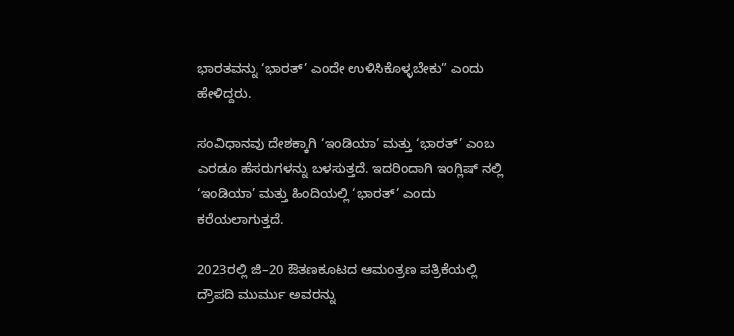ಭಾರತವನ್ನು ‘ಭಾರತ್’ ಎಂದೇ ಉಳಿಸಿಕೊಳ್ಳಬೇಕು” ಎಂದು ಹೇಳಿದ್ದರು.

ಸಂವಿಧಾನವು ದೇಶಕ್ಕಾಗಿ ‘ಇಂಡಿಯಾ’ ಮತ್ತು ‘ಭಾರತ್’ ಎಂಬ ಎರಡೂ ಹೆಸರುಗಳನ್ನು ಬಳಸುತ್ತದೆ. ಇದರಿಂದಾಗಿ ಇಂಗ್ಲಿಷ್‌ ನಲ್ಲಿ ‘ಇಂಡಿಯಾ’ ಮತ್ತು ಹಿಂದಿಯಲ್ಲಿ ‘ಭಾರತ್’ ಎಂದು ಕರೆಯಲಾಗುತ್ತದೆ.

2023ರಲ್ಲಿ ಜಿ–20 ಔತಣಕೂಟದ ಆಮಂತ್ರಣ ಪತ್ರಿಕೆಯಲ್ಲಿ ದ್ರೌಪದಿ ಮುರ್ಮು ಅವರನ್ನು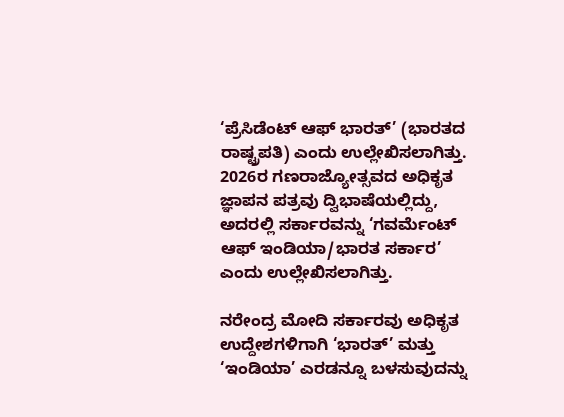‘ಪ್ರೆಸಿಡೆಂಟ್ ಆಫ್ ಭಾರತ್’ (ಭಾರತದ ರಾಷ್ಟ್ರಪತಿ) ಎಂದು ಉಲ್ಲೇಖಿಸಲಾಗಿತ್ತು. 2026ರ ಗಣರಾಜ್ಯೋತ್ಸವದ ಅಧಿಕೃತ ಜ್ಞಾಪನ ಪತ್ರವು ದ್ವಿಭಾಷೆಯಲ್ಲಿದ್ದು, ಅದರಲ್ಲಿ ಸರ್ಕಾರವನ್ನು ‘ಗವರ್ಮೆಂಟ್ ಆಫ್ ಇಂಡಿಯಾ/ಭಾರತ ಸರ್ಕಾರ’ ಎಂದು ಉಲ್ಲೇಖಿಸಲಾಗಿತ್ತು.

ನರೇಂದ್ರ ಮೋದಿ ಸರ್ಕಾರವು ಅಧಿಕೃತ ಉದ್ದೇಶಗಳಿಗಾಗಿ ‘ಭಾರತ್’ ಮತ್ತು ‘ಇಂಡಿಯಾ’ ಎರಡನ್ನೂ ಬಳಸುವುದನ್ನು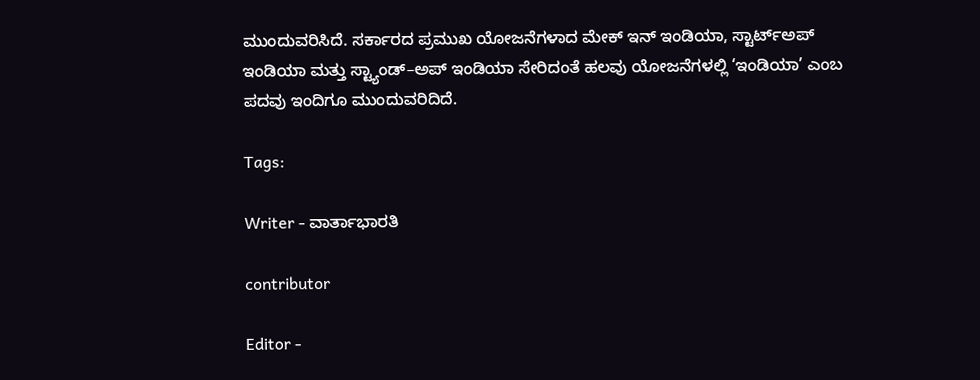ಮುಂದುವರಿಸಿದೆ. ಸರ್ಕಾರದ ಪ್ರಮುಖ ಯೋಜನೆಗಳಾದ ಮೇಕ್ ಇನ್ ಇಂಡಿಯಾ, ಸ್ಟಾರ್ಟ್‌ಅಪ್ ಇಂಡಿಯಾ ಮತ್ತು ಸ್ಟ್ಯಾಂಡ್–ಅಪ್ ಇಂಡಿಯಾ ಸೇರಿದಂತೆ ಹಲವು ಯೋಜನೆಗಳಲ್ಲಿ ‘ಇಂಡಿಯಾ’ ಎಂಬ ಪದವು ಇಂದಿಗೂ ಮುಂದುವರಿದಿದೆ.

Tags:

Writer - ವಾರ್ತಾಭಾರತಿ

contributor

Editor -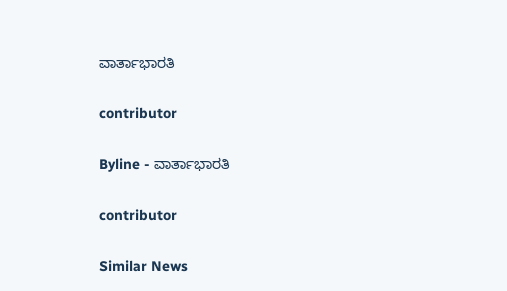ವಾರ್ತಾಭಾರತಿ

contributor

Byline - ವಾರ್ತಾಭಾರತಿ

contributor

Similar News